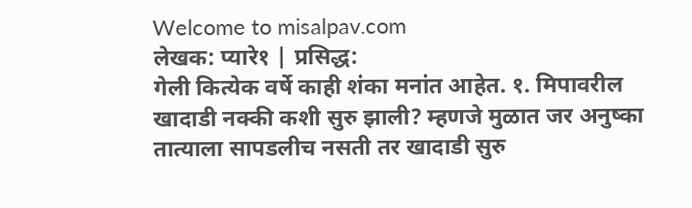Welcome to misalpav.com
लेखक: प्यारे१ | प्रसिद्ध:
गेली कित्येक वर्षे काही शंका मनांत आहेत. १. मिपावरील खादाडी नक्की कशी सुरु झाली? म्हणजे मुळात जर अनुष्का तात्याला सापडलीच नसती तर खादाडी सुरु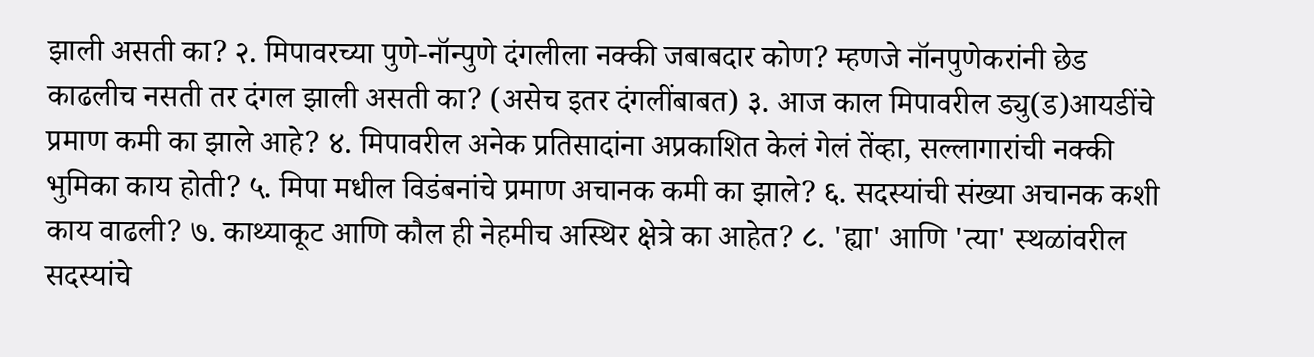झाली असती का? २. मिपावरच्या पुणे-नॉन्पुणे दंगलीला नक्की जबाबदार कोण? म्हणजे नॉनपुणेकरांनी छेड काढलीच नसती तर दंगल झाली असती का? (असेच इतर दंगलींबाबत) ३. आज काल मिपावरील ड्यु(ड)आयडींचे प्रमाण कमी का झाले आहे? ४. मिपावरील अनेक प्रतिसादांना अप्रकाशित केलं गेलं तेंव्हा, सल्लागारांची नक्की भुमिका काय होती? ५. मिपा मधील विडंबनांचे प्रमाण अचानक कमी का झाले? ६. सदस्यांची संख्या अचानक कशी काय वाढली? ७. काथ्याकूट आणि कौल ही नेहमीच अस्थिर क्षेत्रे का आहेत? ८. 'ह्या' आणि 'त्या' स्थळांवरील सदस्यांचे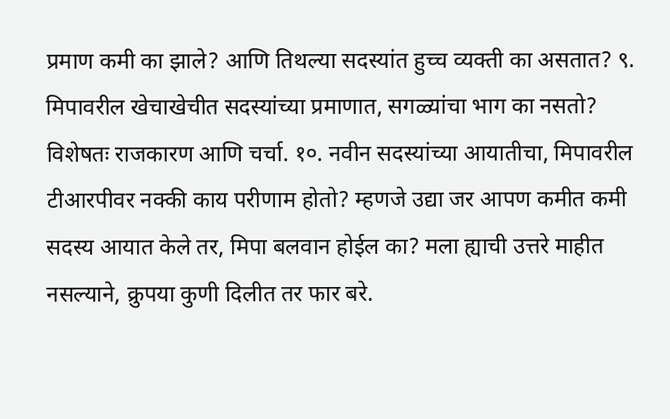प्रमाण कमी का झाले? आणि तिथल्या सदस्यांत हुच्च व्यक्ती का असतात? ९. मिपावरील खेचाखेचीत सदस्यांच्या प्रमाणात, सगळ्यांचा भाग का नसतो? विशेषतः राजकारण आणि चर्चा. १०. नवीन सदस्यांच्या आयातीचा, मिपावरील टीआरपीवर नक्की काय परीणाम होतो? म्हणजे उद्या जर आपण कमीत कमी सदस्य आयात केले तर, मिपा बलवान होईल का? मला ह्याची उत्तरे माहीत नसल्याने, क्रुपया कुणी दिलीत तर फार बरे.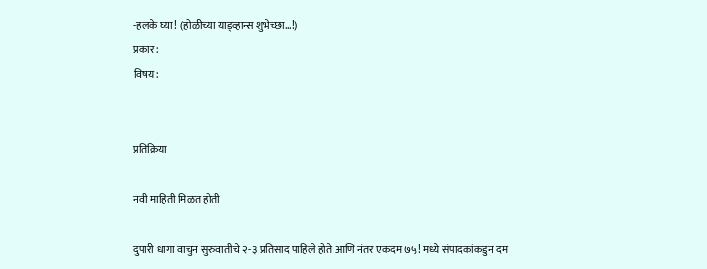-हलके घ्या! (होळीच्या याड्व्हान्स शुभेच्छा...!)
प्रकार:
विषय:


प्रतिक्रिया

नवी माहिती मिळत होती

दुपारी धागा वाचुन सुरुवातीचे २-३ प्रतिसाद पाहिले होते आणि नंतर एकदम ७५! मध्ये संपादकांकडुन दम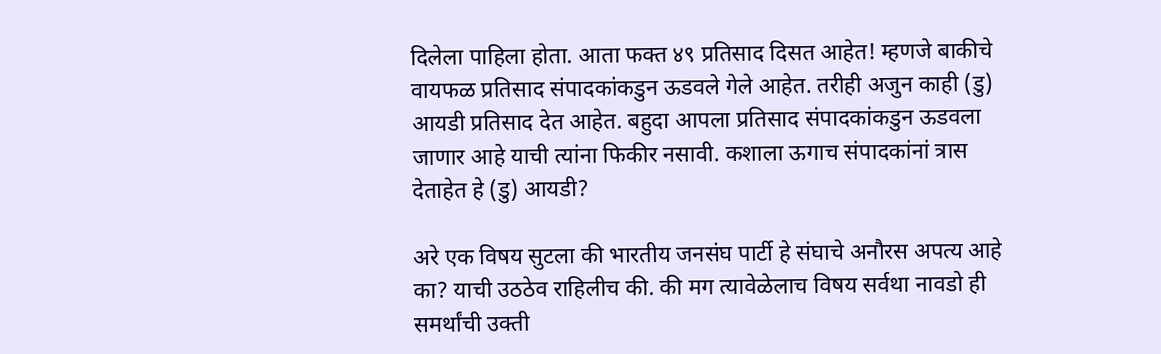दिलेला पाहिला होता. आता फक्त ४९ प्रतिसाद दिसत आहेत! म्हणजे बाकीचे वायफळ प्रतिसाद संपादकांकडुन ऊडवले गेले आहेत. तरीही अजुन काही (डु) आयडी प्रतिसाद देत आहेत. बहुदा आपला प्रतिसाद संपादकांकडुन ऊडवला जाणार आहे याची त्यांना फिकीर नसावी. कशाला ऊगाच संपादकांनां त्रास देताहेत हे (डु) आयडी?

अरे एक विषय सुटला की भारतीय जनसंघ पार्टी हे संघाचे अनौरस अपत्य आहे का? याची उठठेव राहिलीच की. की मग त्यावेळेलाच विषय सर्वथा नावडो ही समर्थांची उक्ती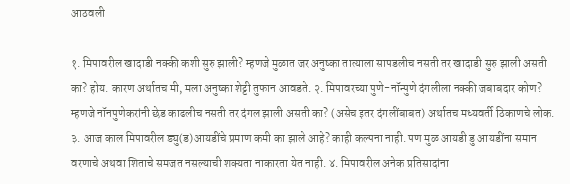आठवली

१. मिपावरील खादाडी नक्की कशी सुरु झाली? म्हणजे मुळात जर अनुष्का तात्याला सापडलीच नसती तर खादाडी सुरु झाली असती का? होय. कारण अर्थातच मी, मला अनुष्का शेट्टी तुफान आवडते. २. मिपावरच्या पुणे-नॉन्पुणे दंगलीला नक्की जबाबदार कोण? म्हणजे नॉनपुणेकरांनी छेड काढलीच नसती तर दंगल झाली असती का? (असेच इतर दंगलींबाबत) अर्थातच मध्यवर्ती ठिकाणचे लोक. ३. आज काल मिपावरील ड्यु(ड)आयडींचे प्रमाण कमी का झाले आहे? काही कल्पना नाही. पण मुळ आयडी डु आयडींना समान वरणाचे अथवा शिताचे समजत नसल्याची शक्यता नाकारता येत नाही. ४. मिपावरील अनेक प्रतिसादांना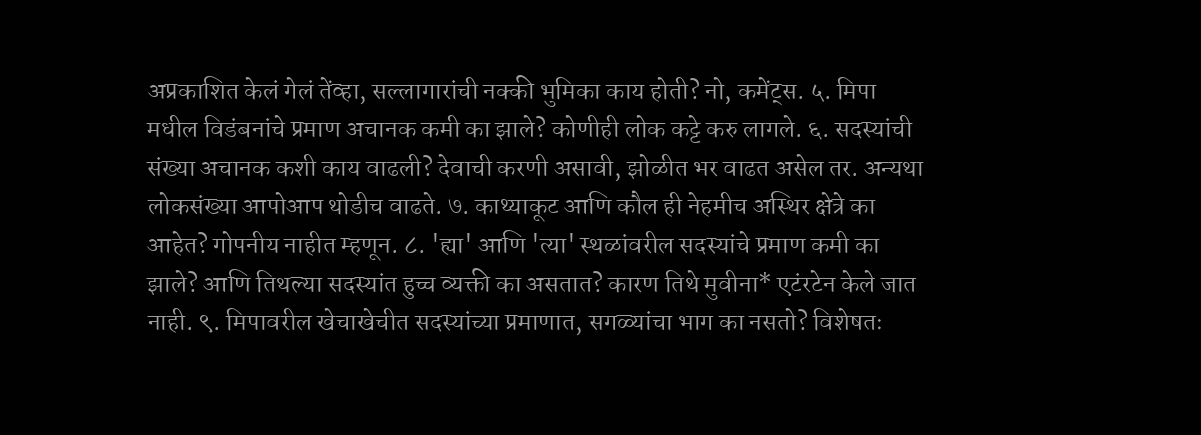अप्रकाशित केलं गेलं तेंव्हा, सल्लागारांची नक्की भुमिका काय होती? नो, कमेंट्स. ५. मिपा मधील विडंबनांचे प्रमाण अचानक कमी का झाले? कोणीही लोक कट्टे करु लागले. ६. सदस्यांची संख्या अचानक कशी काय वाढली? देवाची करणी असावी, झोळीत भर वाढत असेल तर. अन्यथा लोकसंख्या आपोआप थोडीच वाढते. ७. काथ्याकूट आणि कौल ही नेहमीच अस्थिर क्षेत्रे का आहेत? गोपनीय नाहीत म्हणून. ८. 'ह्या' आणि 'त्या' स्थळांवरील सदस्यांचे प्रमाण कमी का झाले? आणि तिथल्या सदस्यांत हुच्च व्यक्ती का असतात? कारण तिथे मुवीना* एटंरटेन केले जात नाही. ९. मिपावरील खेचाखेचीत सदस्यांच्या प्रमाणात, सगळ्यांचा भाग का नसतो? विशेषतः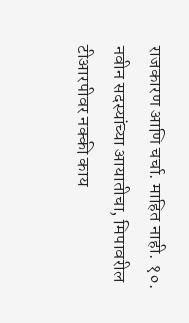राजकारण आणि चर्चा. माहित नाही. १०. नवीन सदस्यांच्या आयातीचा, मिपावरील टीआरपीवर नक्की काय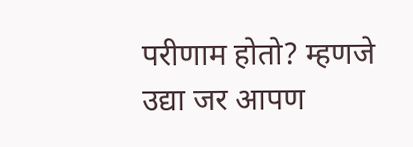परीणाम होतो? म्हणजे उद्या जर आपण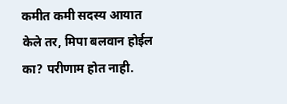कमीत कमी सदस्य आयात केले तर, मिपा बलवान होईल का? परीणाम होत नाही.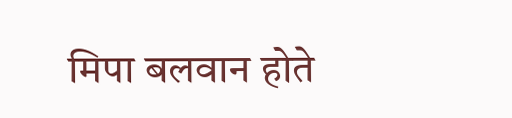मिपा बलवान होते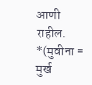आणी राहील. *(मुवीना = मुर्ख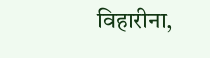विहारीना,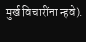मुर्ख विचारींना न्हवे).